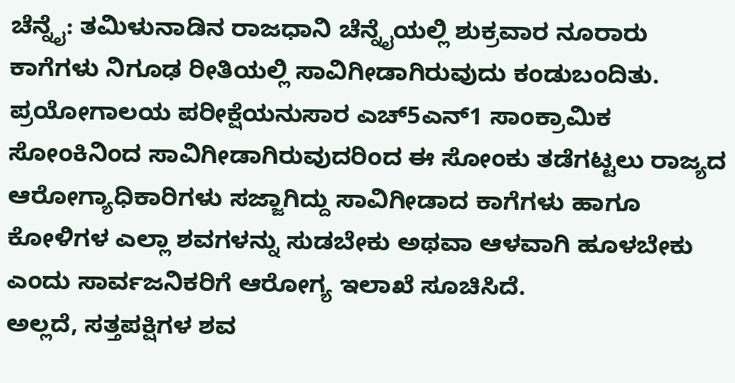ಚೆನ್ನೈ: ತಮಿಳುನಾಡಿನ ರಾಜಧಾನಿ ಚೆನ್ನೈಯಲ್ಲಿ ಶುಕ್ರವಾರ ನೂರಾರು ಕಾಗೆಗಳು ನಿಗೂಢ ರೀತಿಯಲ್ಲಿ ಸಾವಿಗೀಡಾಗಿರುವುದು ಕಂಡುಬಂದಿತು. ಪ್ರಯೋಗಾಲಯ ಪರೀಕ್ಷೆಯನುಸಾರ ಎಚ್5ಎನ್1 ಸಾಂಕ್ರಾಮಿಕ ಸೋಂಕಿನಿಂದ ಸಾವಿಗೀಡಾಗಿರುವುದರಿಂದ ಈ ಸೋಂಕು ತಡೆಗಟ್ಟಲು ರಾಜ್ಯದ ಆರೋಗ್ಯಾಧಿಕಾರಿಗಳು ಸಜ್ಜಾಗಿದ್ದು ಸಾವಿಗೀಡಾದ ಕಾಗೆಗಳು ಹಾಗೂ ಕೋಳಿಗಳ ಎಲ್ಲಾ ಶವಗಳನ್ನು ಸುಡಬೇಕು ಅಥವಾ ಆಳವಾಗಿ ಹೂಳಬೇಕು ಎಂದು ಸಾರ್ವಜನಿಕರಿಗೆ ಆರೋಗ್ಯ ಇಲಾಖೆ ಸೂಚಿಸಿದೆ.
ಅಲ್ಲದೆ, ಸತ್ತಪಕ್ಷಿಗಳ ಶವ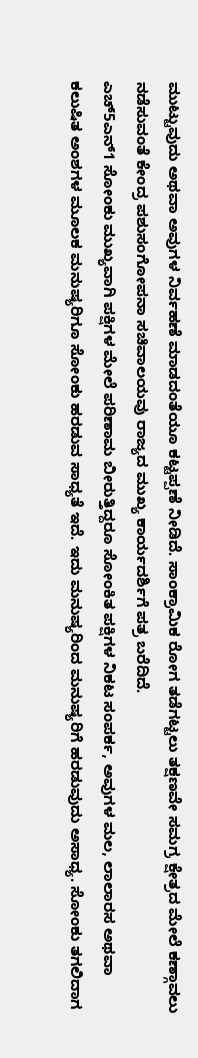ಮುಟ್ಟುವುದು ಅಥವಾ ಅವುಗಳ ನಿರ್ವಹಣೆ ಮಾಡದಂತೆಯೂ ಕಟ್ಟಪ್ಪಣೆ ನೀಡಿದೆ. ಸಾಂಕ್ರಾಮಿಕ ರೋಗ ತಡೆಗಟ್ಟಲು ತಕ್ಷಣವೇ ಸಮಗ್ರ ಕ್ಷೇತ್ರದ ಮೇಲೆ ಕಣ್ಗಾವಲು ನಡೆಸುವಂತೆ ಕೇಂದ್ರ ಪಶುಸಂಗೋಪನಾ ಸಚಿವಾಲಯವು ರಾಜ್ಯದ ಮುಖ್ಯ ಕಾರ್ಯದರ್ಶಿಗೆ ಪತ್ರ ಬರೆದಿದೆ.
ಎಚ್5ಎನ್1 ಸೋಂಕು ಮುಖ್ಯವಾಗಿ ಪಕ್ಷಿಗಳ ಮೇಲೆ ಪರಿಣಾಮ ಬೀರುತ್ತಿದ್ದರೂ ಸೋಂಕಿತ ಪಕ್ಷಿಗಳ ನಿಕಟ ಸಂಪರ್ಕ, ಅವುಗಳ ಮಲ, ಲಾಲಾರಸ ಅಥವಾ ಕಲುಷಿತ ಅಂಶಗಳ ಮೂಲಕ ಮನುಷ್ಯರಿಗೂ ಸೋಂಕು ಹರಡುವ ಸಾಧ್ಯತೆ ಇದೆ. ಇದು ಮನುಷ್ಯರಿಂದ ಮನುಷ್ಯರಿಗೆ ಹರಡುವುದು ಅಸಾಧ್ಯ. ಸೋಂಕು ತಗಲಿದಾಗ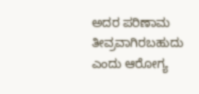ಅದರ ಪರಿಣಾಮ ತೀವ್ರವಾಗಿರಬಹುದು ಎಂದು ಆರೋಗ್ಯ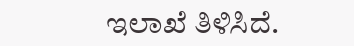ಇಲಾಖೆ ತಿಳಿಸಿದೆ.